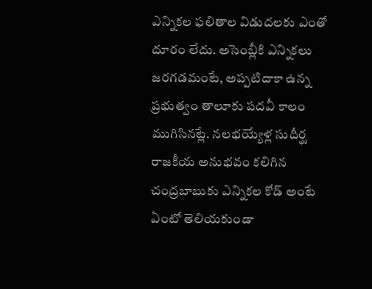ఎన్నికల ఫలితాల విడుదలకు ఎంతో దూరం లేదు. అసెంబ్లీకి ఎన్నికలు జరగడమంటే, అప్పటిదాకా ఉన్న ప్రభుత్వం తాలూకు పదవీ కాలం ముగిసినట్లే. నలభయ్యేళ్ల సుదీర్ఘ రాజకీయ అనుభవం కలిగిన చంద్రబాబుకు ఎన్నికల కోడ్ అంటే ఏంటో తెలియకుండా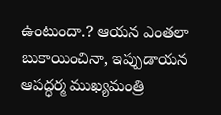ఉంటుందా.? ఆయన ఎంతలా బుకాయించినా, ఇప్పుడాయన ఆపద్ధర్మ ముఖ్యమంత్రి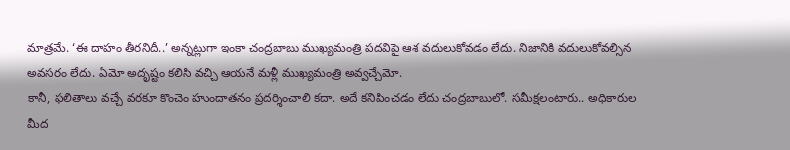మాత్రమే. ‘ఈ దాహం తీరనిదీ..’ అన్నట్లుగా ఇంకా చంద్రబాబు ముఖ్యమంత్రి పదవిపై ఆశ వదులుకోవడం లేదు. నిజానికి వదులుకోవల్సిన అవసరం లేదు. ఏమో అదృష్టం కలిసి వచ్చి ఆయనే మళ్లీ ముఖ్యమంత్రి అవ్వచ్చేమో.
కానీ, ఫలితాలు వచ్చే వరకూ కొంచెం హుందాతనం ప్రదర్శించాలి కదా. అదే కనిపించడం లేదు చంద్రబాబులో. సమీక్షలంటారు.. అధికారుల మీద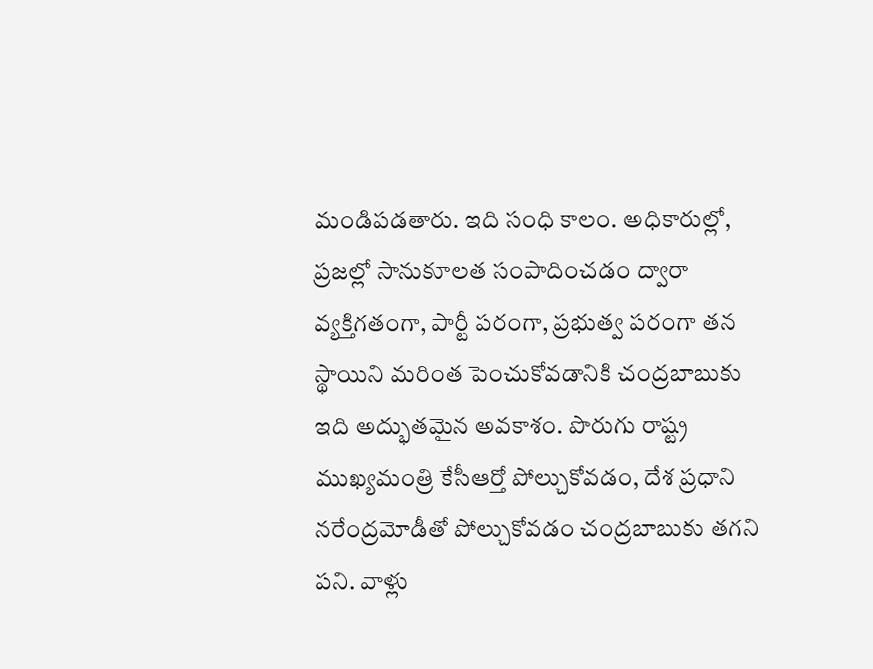మండిపడతారు. ఇది సంధి కాలం. అధికారుల్లో, ప్రజల్లో సానుకూలత సంపాదించడం ద్వారా వ్యక్తిగతంగా, పార్టీ పరంగా, ప్రభుత్వ పరంగా తన స్థాయిని మరింత పెంచుకోవడానికి చంద్రబాబుకు ఇది అద్భుతమైన అవకాశం. పొరుగు రాష్ట్ర ముఖ్యమంత్రి కేసీఆర్తో పోల్చుకోవడం, దేశ ప్రధాని నరేంద్రమోడీతో పోల్చుకోవడం చంద్రబాబుకు తగని పని. వాళ్లు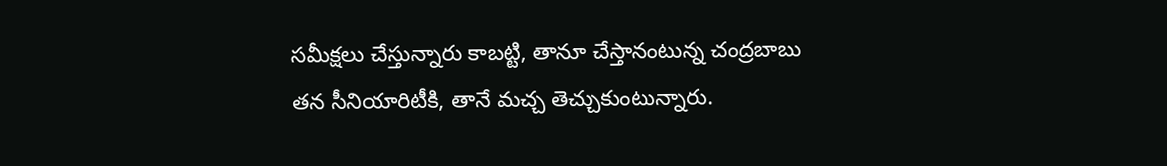సమీక్షలు చేస్తున్నారు కాబట్టి, తానూ చేస్తానంటున్న చంద్రబాబు తన సీనియారిటీకి, తానే మచ్చ తెచ్చుకుంటున్నారు.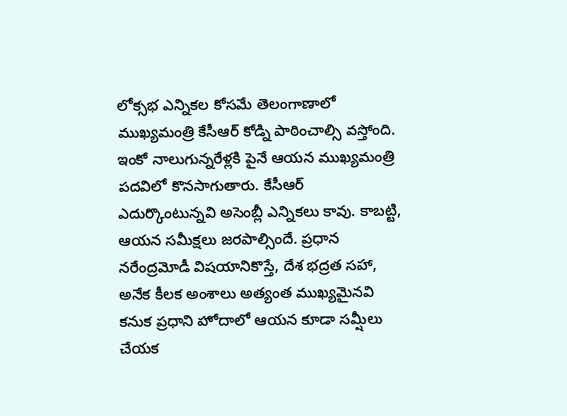లోక్సభ ఎన్నికల కోసమే తెలంగాణాలో ముఖ్యమంత్రి కేసీఆర్ కోడ్ని పాఠించాల్సి వస్తోంది. ఇంకో నాలుగున్నరేళ్లకి పైనే ఆయన ముఖ్యమంత్రి పదవిలో కొనసాగుతారు. కేసీఆర్ ఎదుర్కొంటున్నవి అసెంబ్లీ ఎన్నికలు కావు. కాబట్టి, ఆయన సమీక్షలు జరపాల్సిందే. ప్రధాన నరేంద్రమోడీ విషయానికొస్తే, దేశ భద్రత సహా, అనేక కీలక అంశాలు అత్యంత ముఖ్యమైనవి కనుక ప్రధాని హోదాలో ఆయన కూడా సమ్షీలు చేయక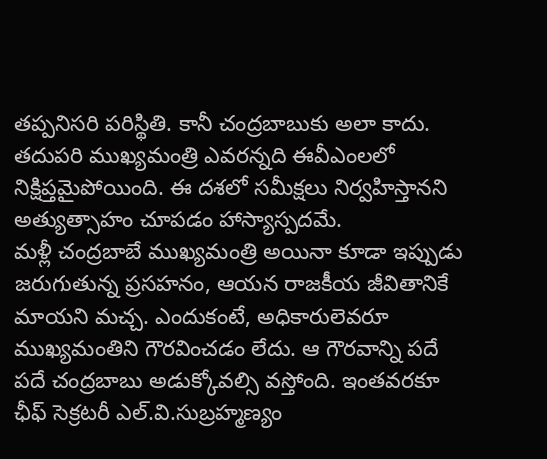తప్పనిసరి పరిస్థితి. కానీ చంద్రబాబుకు అలా కాదు. తదుపరి ముఖ్యమంత్రి ఎవరన్నది ఈవీఎంలలో నిక్షిప్తమైపోయింది. ఈ దశలో సమీక్షలు నిర్వహిస్తానని అత్యుత్సాహం చూపడం హాస్యాస్పదమే.
మళ్లీ చంద్రబాబే ముఖ్యమంత్రి అయినా కూడా ఇప్పుడు జరుగుతున్న ప్రసహనం, ఆయన రాజకీయ జీవితానికే మాయని మచ్చ. ఎందుకంటే, అధికారులెవరూ ముఖ్యమంతిని గౌరవించడం లేదు. ఆ గౌరవాన్ని పదే పదే చంద్రబాబు అడుక్కోవల్సి వస్తోంది. ఇంతవరకూ ఛీఫ్ సెక్రటరీ ఎల్.వి.సుబ్రహ్మణ్యం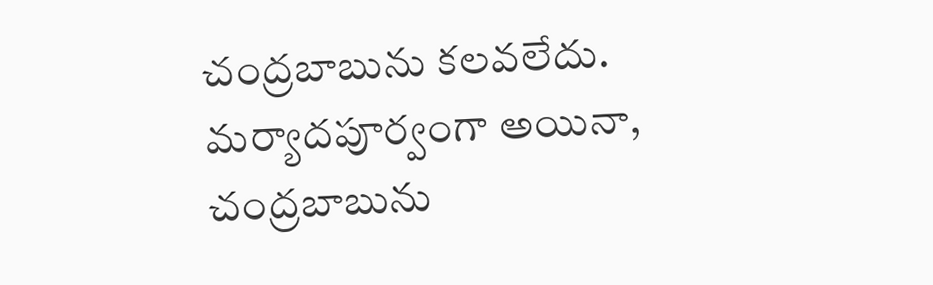చంద్రబాబును కలవలేదు. మర్యాదపూర్వంగా అయినా, చంద్రబాబును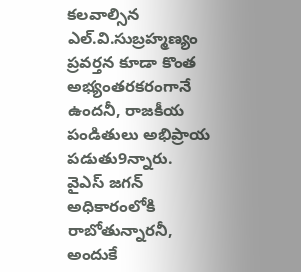కలవాల్సిన ఎల్.వి.సుబ్రహ్మణ్యం ప్రవర్తన కూడా కొంత అభ్యంతరకరంగానే ఉందనీ, రాజకీయ పండితులు అభిప్రాయ పడుతు9న్నారు.
వైఎస్ జగన్ అధికారంలోకి రాబోతున్నారనీ, అందుకే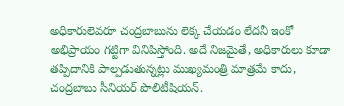అధికారులెవరూ చంద్రబాబును లెక్క చేయడం లేదనీ ఇంకో అభిప్రాయం గట్టిగా వినిపిస్తోంది. అదే నిజమైతే, అధికారులు కూడా తప్పిదానికి పాల్పడుతున్నట్లు ముఖ్యమంత్రి మాత్రమే కాదు, చంద్రబాబు సీనియర్ పొలిటీషియన్.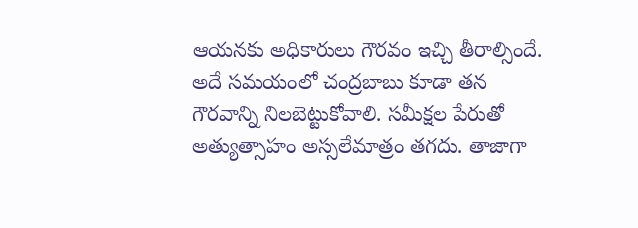ఆయనకు అధికారులు గౌరవం ఇచ్చి తీరాల్సిందే. అదే సమయంలో చంద్రబాబు కూడా తన గౌరవాన్ని నిలబెట్టుకోవాలి. సమీక్షల పేరుతో అత్యుత్సాహం అస్సలేమాత్రం తగదు. తాజాగా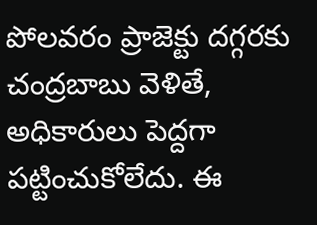పోలవరం ప్రాజెక్టు దగ్గరకు చంద్రబాబు వెళితే, అధికారులు పెద్దగా పట్టించుకోలేదు. ఈ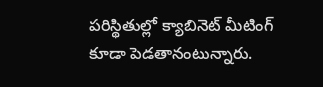పరిస్థితుల్లో క్యాబినెట్ మీటింగ్ కూడా పెడతానంటున్నారు.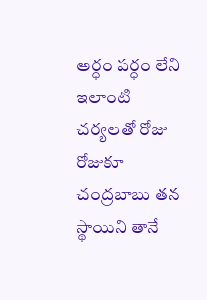అర్ధం పర్ధం లేని ఇలాంటి చర్యలతో రోజు రోజుకూ చంద్రబాబు తన స్థాయిని తానే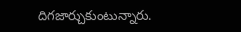దిగజార్చుకుంటున్నారు.